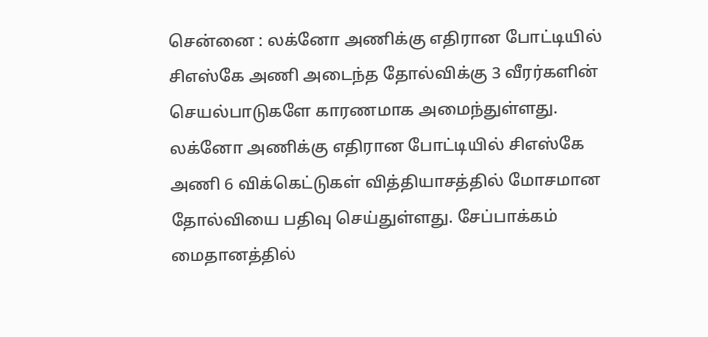சென்னை : லக்னோ அணிக்கு எதிரான போட்டியில் சிஎஸ்கே அணி அடைந்த தோல்விக்கு 3 வீரர்களின் செயல்பாடுகளே காரணமாக அமைந்துள்ளது.
லக்னோ அணிக்கு எதிரான போட்டியில் சிஎஸ்கே அணி 6 விக்கெட்டுகள் வித்தியாசத்தில் மோசமான தோல்வியை பதிவு செய்துள்ளது. சேப்பாக்கம் மைதானத்தில்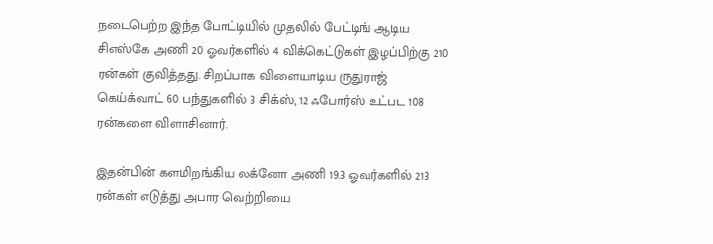நடைபெற்ற இந்த போட்டியில் முதலில் பேட்டிங் ஆடிய சிஎஸ்கே அணி 20 ஓவர்களில் 4 விக்கெட்டுகள் இழப்பிற்கு 210 ரன்கள் குவித்தது. சிறப்பாக விளையாடிய ருதுராஜ் கெய்க்வாட் 60 பந்துகளில் 3 சிக்ஸ், 12 ஃபோர்ஸ் உட்பட 108 ரன்களை விளாசினார்.

இதன்பின் களமிறங்கிய லக்னோ அணி 19.3 ஓவர்களில் 213 ரன்கள் எடுத்து அபார வெற்றியை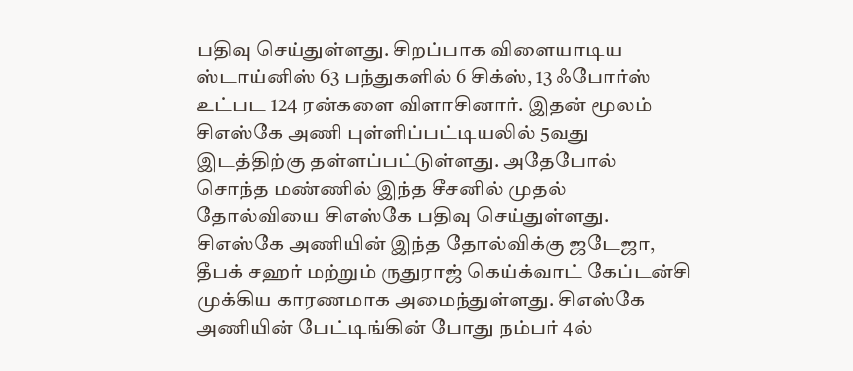பதிவு செய்துள்ளது. சிறப்பாக விளையாடிய ஸ்டாய்னிஸ் 63 பந்துகளில் 6 சிக்ஸ், 13 ஃபோர்ஸ் உட்பட 124 ரன்களை விளாசினார். இதன் மூலம் சிஎஸ்கே அணி புள்ளிப்பட்டியலில் 5வது இடத்திற்கு தள்ளப்பட்டுள்ளது. அதேபோல் சொந்த மண்ணில் இந்த சீசனில் முதல் தோல்வியை சிஎஸ்கே பதிவு செய்துள்ளது.
சிஎஸ்கே அணியின் இந்த தோல்விக்கு ஜடேஜா, தீபக் சஹர் மற்றும் ருதுராஜ் கெய்க்வாட் கேப்டன்சி முக்கிய காரணமாக அமைந்துள்ளது. சிஎஸ்கே அணியின் பேட்டிங்கின் போது நம்பர் 4ல்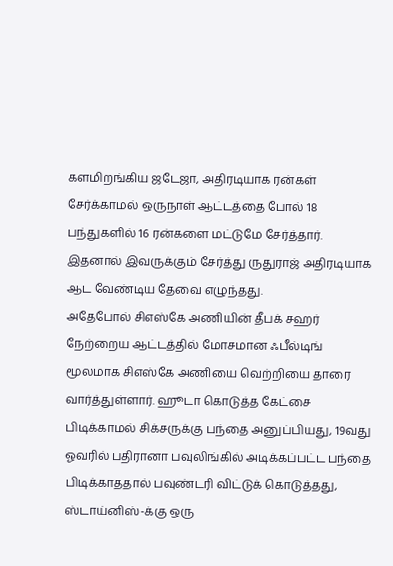களமிறங்கிய ஜடேஜா, அதிரடியாக ரன்கள் சேர்க்காமல் ஒருநாள் ஆட்டத்தை போல் 18 பந்துகளில் 16 ரன்களை மட்டுமே சேர்த்தார். இதனால் இவருக்கும் சேர்த்து ருதுராஜ் அதிரடியாக ஆட வேண்டிய தேவை எழுந்தது.
அதேபோல் சிஎஸ்கே அணியின் தீபக் சஹர் நேற்றைய ஆட்டத்தில் மோசமான ஃபீல்டிங் மூலமாக சிஎஸ்கே அணியை வெற்றியை தாரை வார்த்துள்ளார். ஹூடா கொடுத்த கேட்சை பிடிக்காமல் சிக்சருக்கு பந்தை அனுப்பியது, 19வது ஓவரில் பதிரானா பவுலிங்கில் அடிக்கப்பட்ட பந்தை பிடிக்காததால் பவுண்டரி விட்டுக் கொடுத்தது, ஸ்டாய்னிஸ்-க்கு ஒரு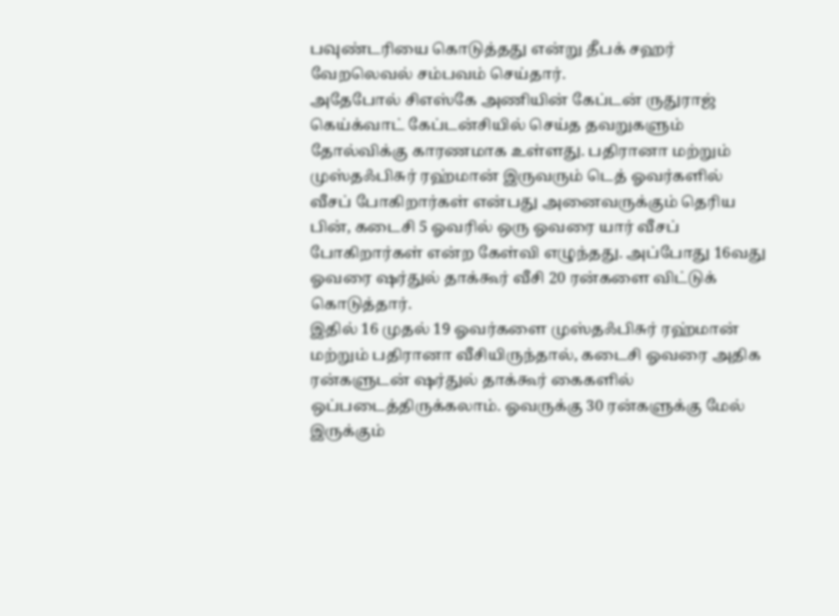பவுண்டரியை கொடுத்தது என்று தீபக் சஹர் வேறலெவல் சம்பவம் செய்தார்.
அதேபோல் சிஎஸ்கே அணியின் கேப்டன் ருதுராஜ் கெய்க்வாட் கேப்டன்சியில் செய்த தவறுகளும் தோல்விக்கு காரணமாக உள்ளது. பதிரானா மற்றும் முஸ்தஃபிசுர் ரஹ்மான் இருவரும் டெத் ஓவர்களில் வீசப் போகிறார்கள் என்பது அனைவருக்கும் தெரிய பின், கடைசி 5 ஓவரில் ஒரு ஓவரை யார் வீசப் போகிறார்கள் என்ற கேள்வி எழுந்தது. அப்போது 16வது ஓவரை ஷர்துல் தாக்கூர் வீசி 20 ரன்களை விட்டுக் கொடுத்தார்.
இதில் 16 முதல் 19 ஓவர்களை முஸ்தஃபிசுர் ரஹ்மான் மற்றும் பதிரானா வீசியிருந்தால், கடைசி ஓவரை அதிக ரன்களுடன் ஷர்துல் தாக்கூர் கைகளில் ஒப்படைத்திருக்கலாம். ஓவருக்கு 30 ரன்களுக்கு மேல் இருக்கும்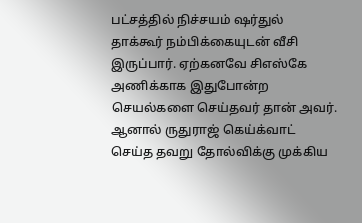பட்சத்தில் நிச்சயம் ஷர்துல் தாக்கூர் நம்பிக்கையுடன் வீசி இருப்பார். ஏற்கனவே சிஎஸ்கே அணிக்காக இதுபோன்ற செயல்களை செய்தவர் தான் அவர். ஆனால் ருதுராஜ் கெய்க்வாட் செய்த தவறு தோல்விக்கு முக்கிய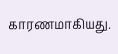காரணமாகியது.